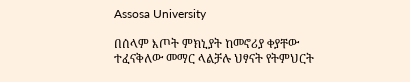Assosa University

በሰላም እጦት ምክኒያት ከመኖሪያ ቀያቸው ተፈናቅለው መማር ላልቻሉ ህፃናት የትምህርት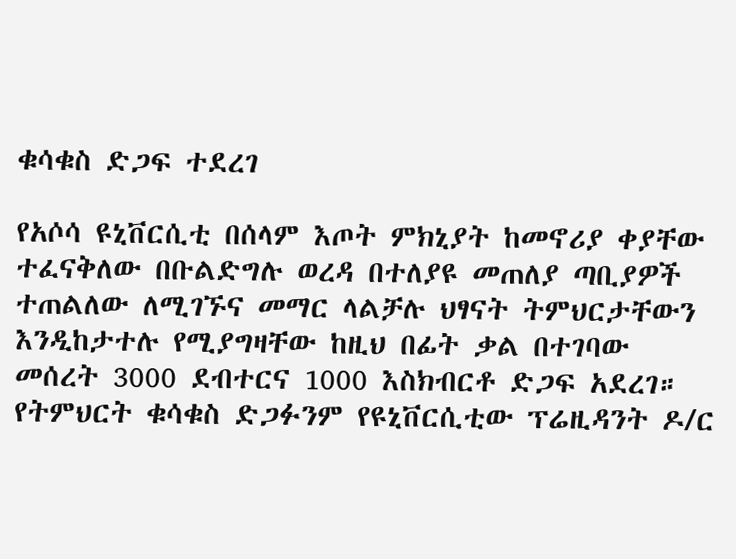ቁሳቁስ ድጋፍ ተደረገ

የአሶሳ ዩኒቨርሲቲ በሰላም እጦት ምክኒያት ከመኖሪያ ቀያቸው ተፈናቅለው በቡልድግሉ ወረዳ በተለያዩ መጠለያ ጣቢያዎች ተጠልለው ለሚገኙና መማር ላልቻሉ ህፃናት ትምህርታቸውን እንዲከታተሉ የሚያግዛቸው ከዚህ በፊት ቃል በተገባው መሰረት 3000 ደብተርና 1000 እስክብርቶ ድጋፍ አደረገ። የትምህርት ቁሳቁስ ድጋፉንም የዩኒቨርሲቲው ፕሬዚዳንት ዶ/ር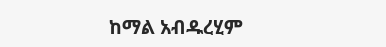ከማል አብዱረሂም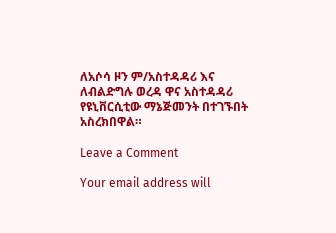ለአሶሳ ዞን ም/አስተዳዳሪ እና ለብልድግሉ ወረዳ ዋና አስተዳዳሪ የዩኒቨርሲቲው ማኔጅመንት በተገኙበት አስረክበዋል።

Leave a Comment

Your email address will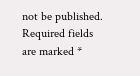not be published. Required fields are marked *